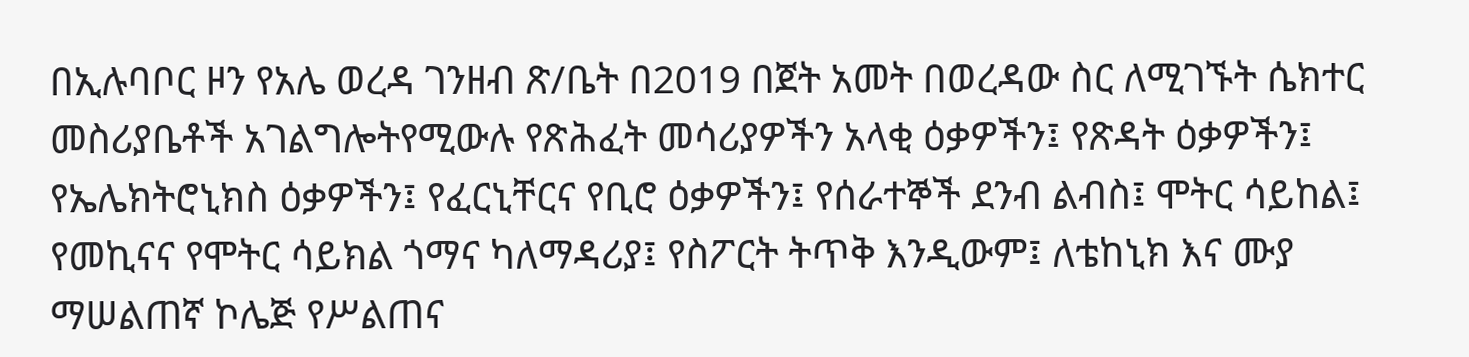በኢሉባቦር ዞን የአሌ ወረዳ ገንዘብ ጽ/ቤት በ2019 በጀት አመት በወረዳው ስር ለሚገኙት ሴክተር መስሪያቤቶች አገልግሎትየሚውሉ የጽሕፈት መሳሪያዎችን አላቂ ዕቃዎችን፤ የጽዳት ዕቃዎችን፤ የኤሌክትሮኒክስ ዕቃዎችን፤ የፈርኒቸርና የቢሮ ዕቃዎችን፤ የሰራተኞች ደንብ ልብስ፤ ሞትር ሳይከል፤ የመኪናና የሞትር ሳይክል ጎማና ካለማዳሪያ፤ የስፖርት ትጥቅ እንዲውም፤ ለቴከኒክ እና ሙያ ማሠልጠኛ ኮሌጅ የሥልጠና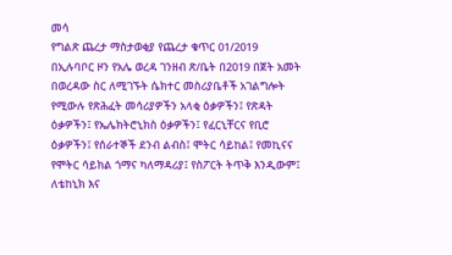መሳ
የግልጽ ጨረታ ማስታወቂያ የጨረታ ቁጥር 01/2019
በኢሉባቦር ዞን የአሌ ወረዳ ገንዘብ ጽ/ቤት በ2019 በጀት አመት በወረዳው ስር ለሚገኙት ሴክተር መስሪያቤቶች አገልግሎት የሚውሉ የጽሕፈት መሳሪያዎችን አላቂ ዕቃዎችን፤ የጽዳት ዕቃዎችን፤ የኤሌክትሮኒክስ ዕቃዎችን፤ የፈርኒቸርና የቢሮ ዕቃዎችን፤ የሰራተኞች ደንብ ልብስ፤ ሞትር ሳይከል፤ የመኪናና የሞትር ሳይክል ጎማና ካለማዳሪያ፤ የስፖርት ትጥቅ እንዲውም፤ ለቴከኒክ እና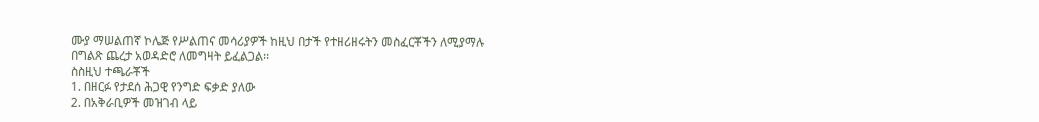ሙያ ማሠልጠኛ ኮሌጅ የሥልጠና መሳሪያዎች ከዚህ በታች የተዘሪዘሩትን መስፈርቾችን ለሚያማሉ በግልጽ ጨረታ አወዳድሮ ለመግዛት ይፈልጋል፡፡
ስስዚህ ተጫራቾች
1. በዘርፉ የታደሰ ሕጋዊ የንግድ ፍቃድ ያለው
2. በአቅራቢዎች መዝገብ ላይ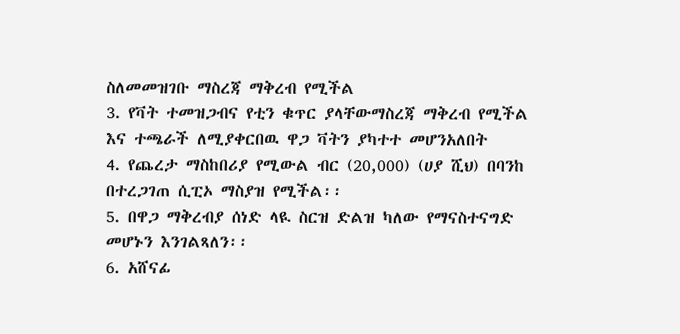ስለመመዝገቡ ማስረጃ ማቅረብ የሚችል
3. የቫት ተመዝጋብና የቲን ቁጥር ያላቸውማስረጃ ማቅረብ የሚችል እና ተጫራች ለሚያቀርበዉ ዋጋ ቫትን ያካተተ መሆንአለበት
4. የጨረታ ማስከበሪያ የሚውል ብር (20,000) (ሀያ ሺህ) በባንከ በተረጋገጠ ሲፒኦ ማስያዝ የሚችል፡፡
5. በዋጋ ማቅረብያ ሰነድ ላዪ ስርዝ ድልዝ ካለው የማናስተናግድ መሆኑን እንገልጻለን፡፡
6. አሸናፊ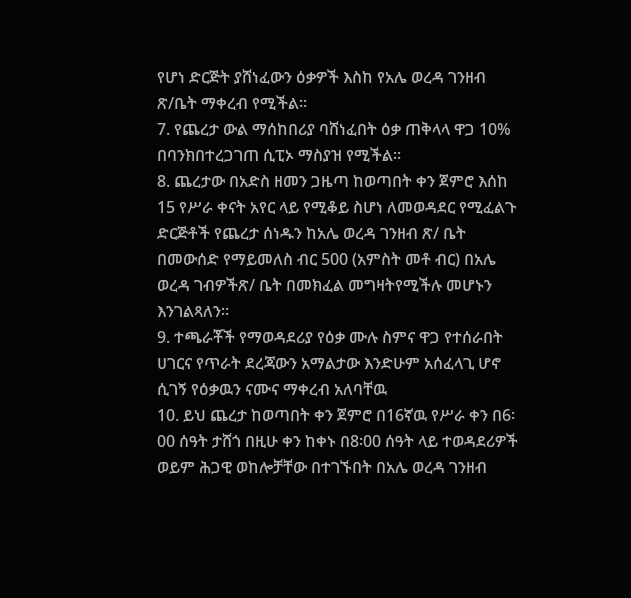የሆነ ድርጅት ያሸነፈውን ዕቃዎች እስከ የአሌ ወረዳ ገንዘብ ጽ/ቤት ማቀረብ የሚችል፡፡
7. የጨረታ ውል ማሰከበሪያ ባሸነፈበት ዕቃ ጠቅላላ ዋጋ 10% በባንክበተረጋገጠ ሲፒኦ ማስያዝ የሚችል፡፡
8. ጨረታው በአድስ ዘመን ጋዜጣ ከወጣበት ቀን ጀምሮ እሰከ 15 የሥራ ቀናት አየር ላይ የሚቆይ ስሆነ ለመወዳደር የሚፈልጉ ድርጅቶች የጨረታ ሰነዱን ከአሌ ወረዳ ገንዘብ ጽ/ ቤት በመውሰድ የማይመለስ ብር 500 (አምስት መቶ ብር) በአሌ ወረዳ ገብዎችጽ/ ቤት በመክፈል መግዛትየሚችሉ መሆኑን እንገልጻለን፡፡
9. ተጫራቾች የማወዳደሪያ የዕቃ ሙሉ ስምና ዋጋ የተሰራበት ሀገርና የጥራት ደረጃውን አማልታው እንድሁም አሰፈላጊ ሆኖ ሲገኝ የዕቃዉን ናሙና ማቀረብ አለባቸዉ
10. ይህ ጨረታ ከወጣበት ቀን ጀምሮ በ16ኛዉ የሥራ ቀን በ6፡00 ሰዓት ታሸጎ በዚሁ ቀን ከቀኑ በ8፡00 ሰዓት ላይ ተወዳደሪዎች ወይም ሕጋዊ ወከሎቻቸው በተገኙበት በአሌ ወረዳ ገንዘብ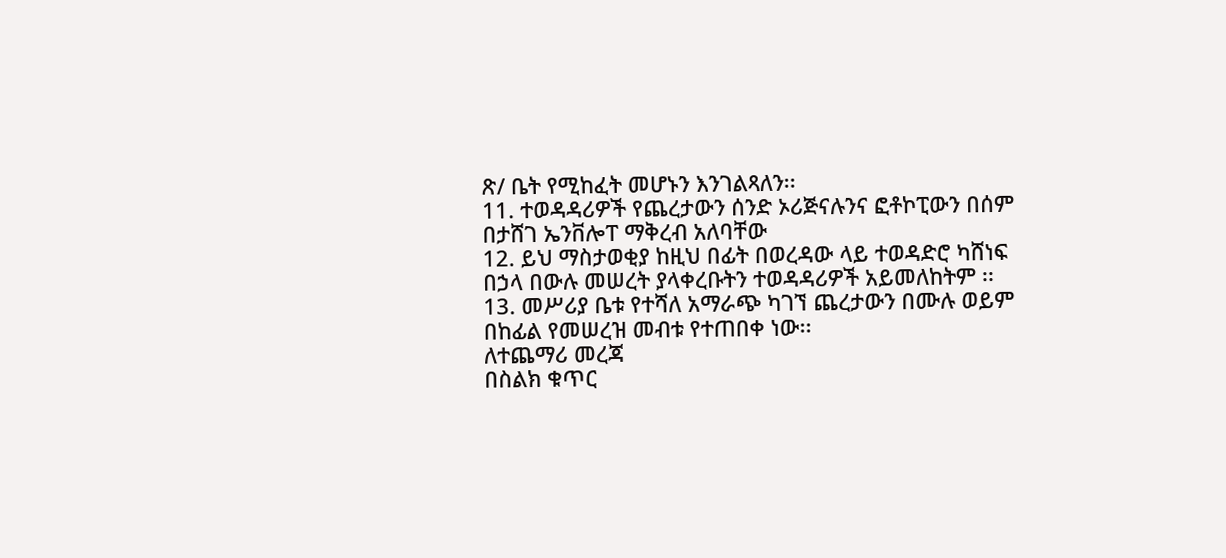ጽ/ ቤት የሚከፈት መሆኑን እንገልጻለን፡፡
11. ተወዳዳሪዎች የጨረታውን ሰንድ ኦሪጅናሉንና ፎቶኮፒውን በሰም በታሸገ ኤንቨሎፐ ማቅረብ አለባቸው
12. ይህ ማስታወቂያ ከዚህ በፊት በወረዳው ላይ ተወዳድሮ ካሸነፍ በኃላ በውሉ መሠረት ያላቀረቡትን ተወዳዳሪዎች አይመለከትም ፡፡
13. መሥሪያ ቤቱ የተሻለ አማራጭ ካገኘ ጨረታውን በሙሉ ወይም በከፊል የመሠረዝ መብቱ የተጠበቀ ነው፡፡
ለተጨማሪ መረጃ
በስልክ ቁጥር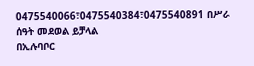0475540066፣0475540384፣0475540891 በሥራ ሰዓት መደወል ይቻላል
በኢሉባቦር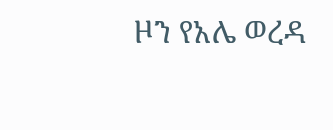ዞን የአሌ ወረዳ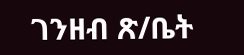ገንዘብ ጽ/ቤት